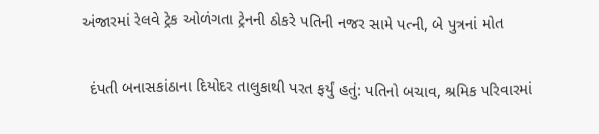અંજારમાં રેલવે ટ્રેક ઓળંગતા ટ્રેનની ઠોકરે પતિની નજર સામે પત્ની, બે પુત્રનાં મોત

  દંપતી બનાસકાંઠાના દિયોદર તાલુકાથી પરત ફર્યું હતું: પતિનો બચાવ, શ્રમિક પરિવારમાં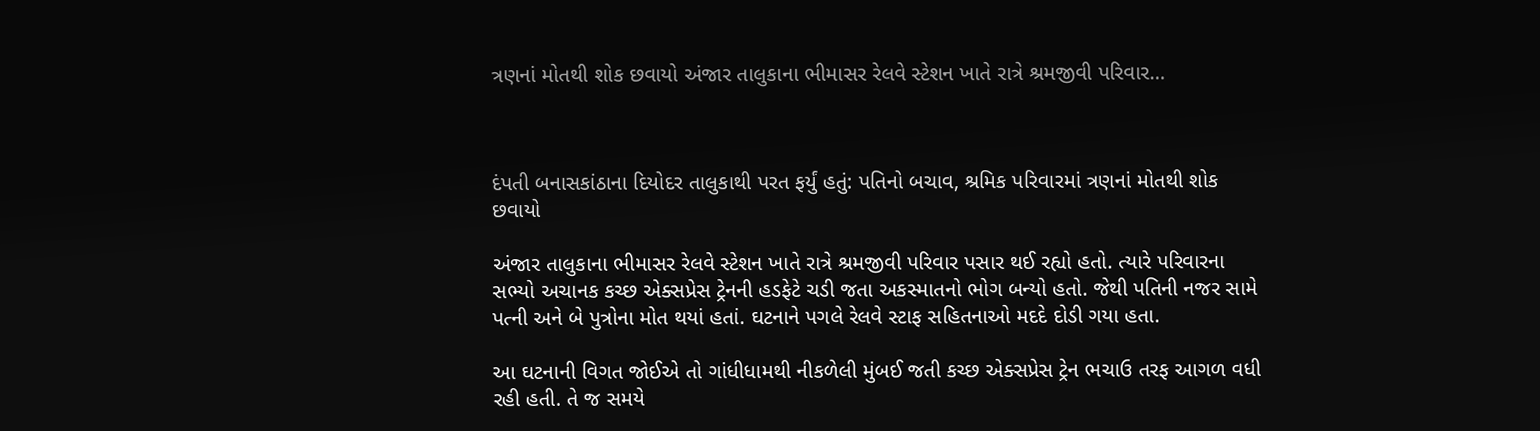ત્રણનાં મોતથી શોક છવાયો અંજાર તાલુકાના ભીમાસર રેલવે સ્ટેશન ખાતે રાત્રે શ્રમજીવી પરિવાર…



દંપતી બનાસકાંઠાના દિયોદર તાલુકાથી પરત ફર્યું હતું: પતિનો બચાવ, શ્રમિક પરિવારમાં ત્રણનાં મોતથી શોક છવાયો

અંજાર તાલુકાના ભીમાસર રેલવે સ્ટેશન ખાતે રાત્રે શ્રમજીવી પરિવાર પસાર થઈ રહ્યો હતો. ત્યારે પરિવારના સભ્યો અચાનક કચ્છ એક્સપ્રેસ ટ્રેનની હડફેટે ચડી જતા અકસ્માતનો ભોગ બન્યો હતો. જેથી પતિની નજર સામે પત્ની અને બે પુત્રોના મોત થયાં હતાં. ઘટનાને પગલે રેલવે સ્ટાફ સહિતનાઓ મદદે દોડી ગયા હતા.

આ ઘટનાની વિગત જોઈએ તો ગાંધીધામથી નીકળેલી મુંબઈ જતી કચ્છ એક્સપ્રેસ ટ્રેન ભચાઉ તરફ આગળ વધી રહી હતી. તે જ સમયે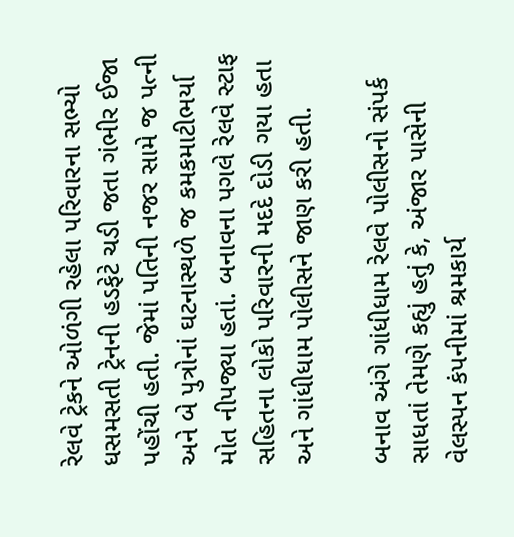રેલવે ટ્રેકને ઓળંગી રહેલા પરિવારના સભ્યો ધસમસતી ટ્રેનની હડફેટે ચડી જતા ગંભીર ઈજા પહોંચી હતી. જેમાં પતિની નજર સામે જ પત્ની અને બે પુત્રોનાં ઘટનાસ્થળે જ કમકમાટીભર્યા મોત નીપજ્યા હતાં. બનાવના પગલે રેલવે સ્ટાફ સહિતના લોકો પરિવારની મદદે દોડી ગયા હતા અને ગાંધીધામ પોલીસને જાણ કરી હતી.

બનાવ અંગે ગાંધીધામ રેલવે પોલીસનો સંપર્ક સાધતાં તેમણે કહ્યું હતું કે, અંજાર પાસેની વેલસ્પન કંપનીમાં શ્રમકાર્ય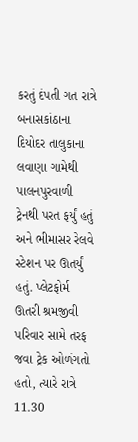કરતું દંપતી ગત રાત્રે બનાસકાંઠાના દિયોદર તાલુકાના લવાણા ગામેથી પાલનપુરવાળી ટ્રેનથી પરત ફર્યું હતું અને ભીમાસર રેલવે સ્ટેશન પર ઊતર્યું હતું. પ્લેટફોર્મ ઊતરી શ્રમજીવી પરિવાર સામે તરફ જવા ટ્રેક ઓળંગતો હતો, ત્યારે રાત્રે 11.30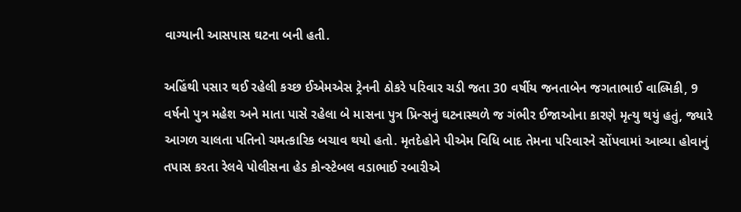વાગ્યાની આસપાસ ઘટના બની હતી.

અહિંથી પસાર થઈ રહેલી કચ્છ ઈએમએસ ટ્રેનની ઠોકરે પરિવાર ચડી જતા 30 વર્ષીય જનતાબેન જગતાભાઈ વાલ્મિકી, 9 વર્ષનો પુત્ર મહેશ અને માતા પાસે રહેલા બે માસના પુત્ર પ્રિન્સનું ઘટનાસ્થળે જ ગંભીર ઈજાઓના કારણે મૃત્યુ થયું હતું, જ્યારે આગળ ચાલતા પતિનો ચમત્કારિક બચાવ થયો હતો. મૃતદેહોને પીએમ વિધિ બાદ તેમના પરિવારને સોંપવામાં આવ્યા હોવાનું તપાસ કરતા રેલવે પોલીસના હેડ કોન્સ્ટેબલ વડાભાઈ રબારીએ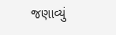જણાવ્યું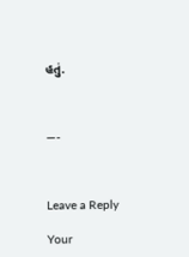હતું.



—-



Leave a Reply

Your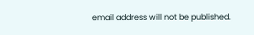email address will not be published.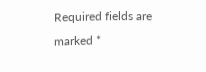Required fields are marked *